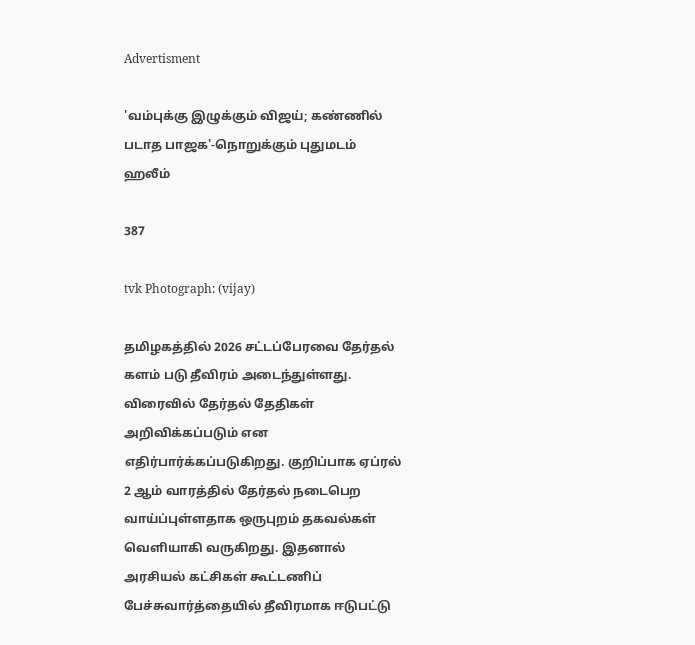Advertisment

'வம்புக்கு இழுக்கும் விஜய்; கண்ணில் படாத பாஜக'-நொறுக்கும் புதுமடம் ஹலீம்

387

tvk Photograph: (vijay)

தமிழகத்தில் 2026 சட்டப்பேரவை தேர்தல் களம் படு தீவிரம் அடைந்துள்ளது. விரைவில் தேர்தல் தேதிகள் அறிவிக்கப்படும் என எதிர்பார்க்கப்படுகிறது. குறிப்பாக ஏப்ரல் 2 ஆம் வாரத்தில் தேர்தல் நடைபெற வாய்ப்புள்ளதாக ஒருபுறம் தகவல்கள் வெளியாகி வருகிறது. இதனால் அரசியல் கட்சிகள் கூட்டணிப் பேச்சுவார்த்தையில் தீவிரமாக ஈடுபட்டு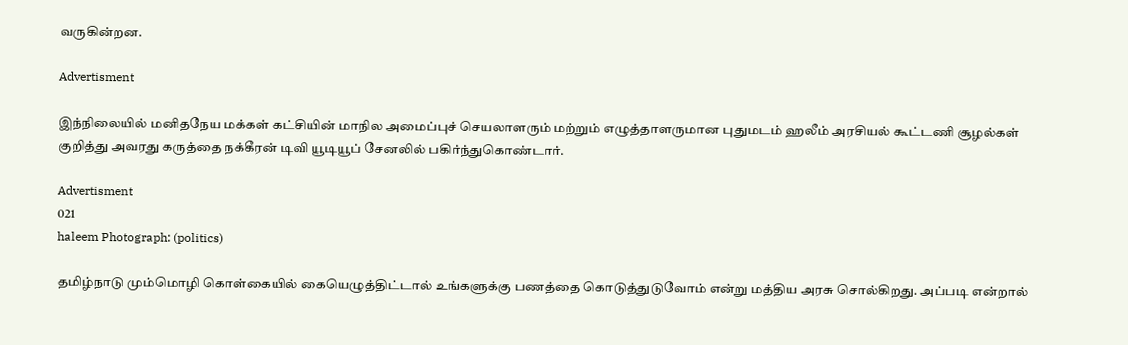வருகின்றன.

Advertisment

இந்நிலையில் மனிதநேய மக்கள் கட்சியின் மாநில அமைப்புச் செயலாளரும் மற்றும் எழுத்தாளருமான புதுமடம் ஹலீம் அரசியல் கூட்டணி சூழல்கள் குறித்து அவரது கருத்தை நக்கீரன் டிவி யூடியூப் சேனலில் பகிர்ந்துகொண்டார்.

Advertisment
021
haleem Photograph: (politics)

தமிழ்நாடு மும்மொழி கொள்கையில் கையெழுத்திட்டால் உங்களுக்கு பணத்தை கொடுத்துடுவோம் என்று மத்திய அரசு சொல்கிறது. அப்படி என்றால்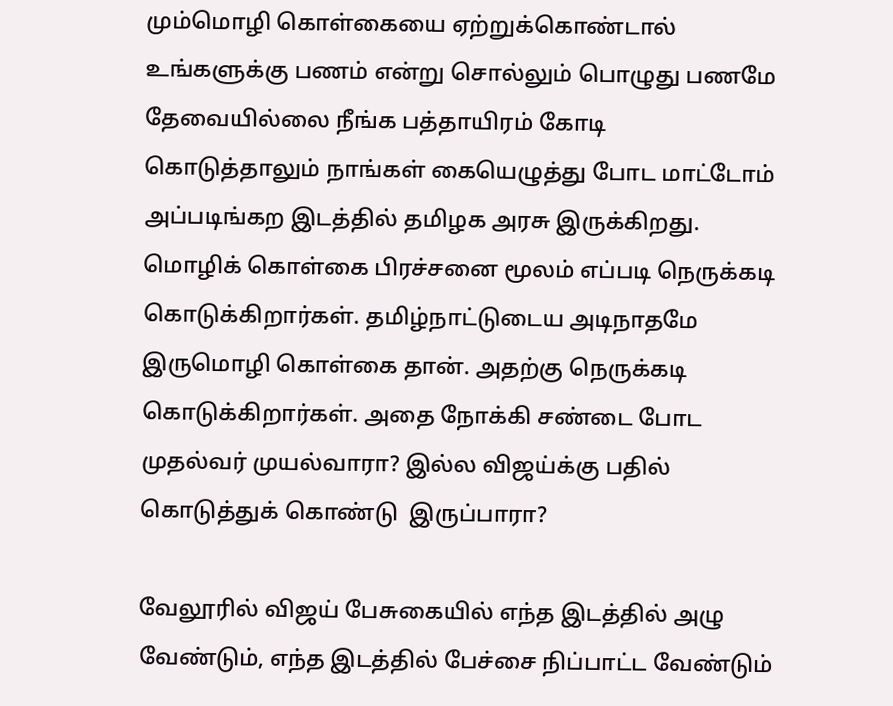மும்மொழி கொள்கையை ஏற்றுக்கொண்டால் உங்களுக்கு பணம் என்று சொல்லும் பொழுது பணமே தேவையில்லை நீங்க பத்தாயிரம் கோடி கொடுத்தாலும் நாங்கள் கையெழுத்து போட மாட்டோம் அப்படிங்கற இடத்தில் தமிழக அரசு இருக்கிறது. மொழிக் கொள்கை பிரச்சனை மூலம் எப்படி நெருக்கடி கொடுக்கிறார்கள். தமிழ்நாட்டுடைய அடிநாதமே இருமொழி கொள்கை தான். அதற்கு நெருக்கடி கொடுக்கிறார்கள். அதை நோக்கி சண்டை போட முதல்வர் முயல்வாரா? இல்ல விஜய்க்கு பதில் கொடுத்துக் கொண்டு  இருப்பாரா?

வேலூரில் விஜய் பேசுகையில் எந்த இடத்தில் அழு வேண்டும், எந்த இடத்தில் பேச்சை நிப்பாட்ட வேண்டும்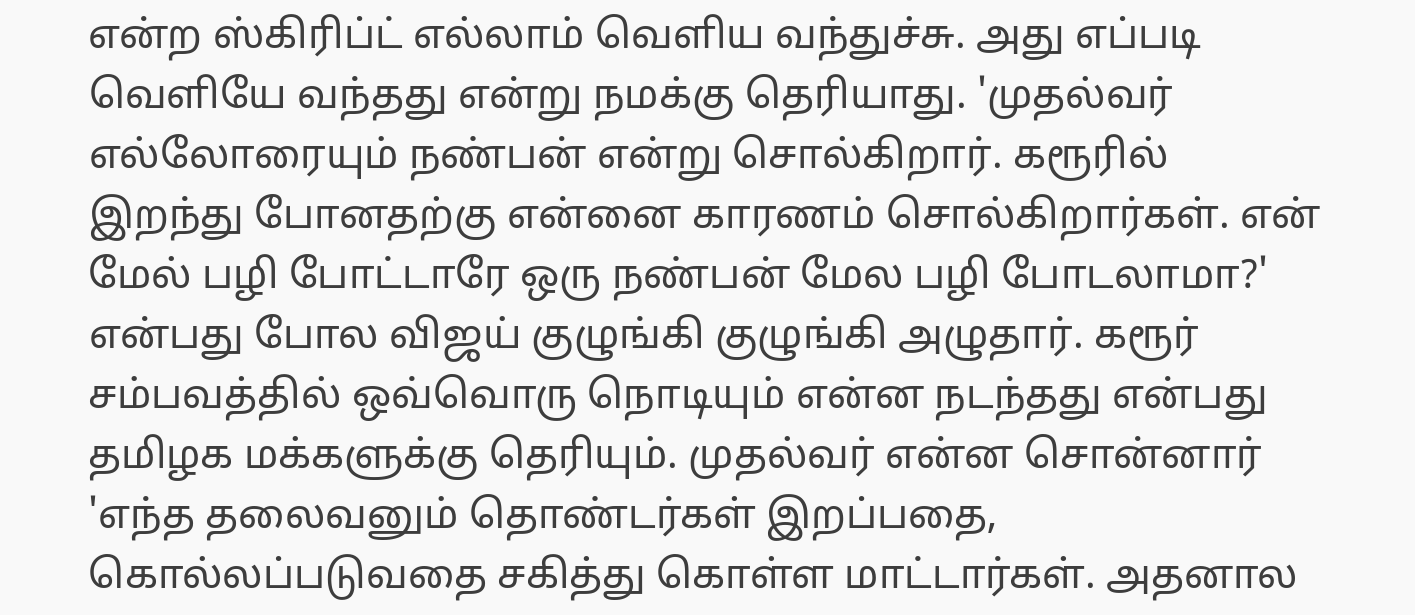என்ற ஸ்கிரிப்ட் எல்லாம் வெளிய வந்துச்சு. அது எப்படி வெளியே வந்தது என்று நமக்கு தெரியாது. 'முதல்வர் எல்லோரையும் நண்பன் என்று சொல்கிறார். கரூரில் இறந்து போனதற்கு என்னை காரணம் சொல்கிறார்கள். என் மேல் பழி போட்டாரே ஒரு நண்பன் மேல பழி போடலாமா?' என்பது போல விஜய் குழுங்கி குழுங்கி அழுதார். கரூர் சம்பவத்தில் ஒவ்வொரு நொடியும் என்ன நடந்தது என்பது தமிழக மக்களுக்கு தெரியும். முதல்வர் என்ன சொன்னார் 'எந்த தலைவனும் தொண்டர்கள் இறப்பதை, கொல்லப்படுவதை சகித்து கொள்ள மாட்டார்கள். அதனால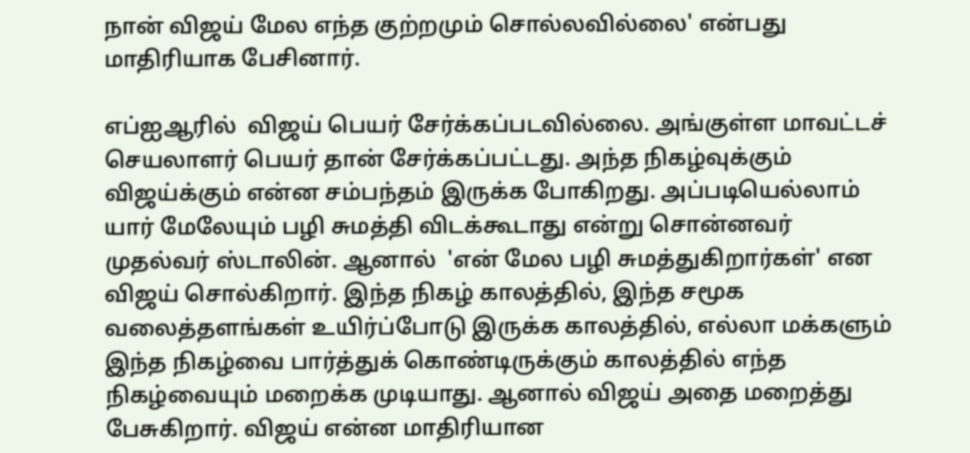நான் விஜய் மேல எந்த குற்றமும் சொல்லவில்லை' என்பது மாதிரியாக பேசினார்.

எப்ஐஆரில்  விஜய் பெயர் சேர்க்கப்படவில்லை. அங்குள்ள மாவட்டச் செயலாளர் பெயர் தான் சேர்க்கப்பட்டது. அந்த நிகழ்வுக்கும் விஜய்க்கும் என்ன சம்பந்தம் இருக்க போகிறது. அப்படியெல்லாம் யார் மேலேயும் பழி சுமத்தி விடக்கூடாது என்று சொன்னவர் முதல்வர் ஸ்டாலின். ஆனால்  'என் மேல பழி சுமத்துகிறார்கள்' என விஜய் சொல்கிறார். இந்த நிகழ் காலத்தில், இந்த சமூக வலைத்தளங்கள் உயிர்ப்போடு இருக்க காலத்தில், எல்லா மக்களும் இந்த நிகழ்வை பார்த்துக் கொண்டிருக்கும் காலத்தில் எந்த நிகழ்வையும் மறைக்க முடியாது. ஆனால் விஜய் அதை மறைத்து பேசுகிறார். விஜய் என்ன மாதிரியான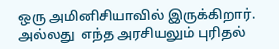ஒரு அமினிசியாவில் இருக்கிறார். அல்லது  எந்த அரசியலும் புரிதல்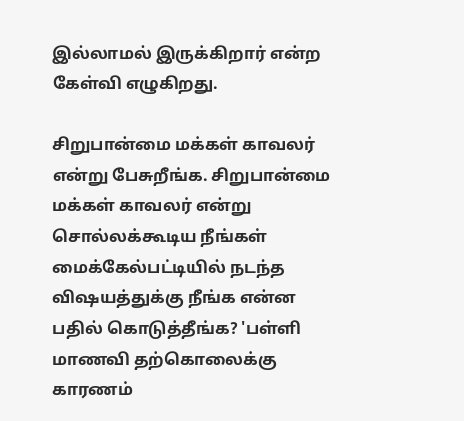இல்லாமல் இருக்கிறார் என்ற கேள்வி எழுகிறது.

சிறுபான்மை மக்கள் காவலர் என்று பேசுறீங்க. சிறுபான்மை மக்கள் காவலர் என்று சொல்லக்கூடிய நீங்கள் மைக்கேல்பட்டியில் நடந்த விஷயத்துக்கு நீங்க என்ன பதில் கொடுத்தீங்க? 'பள்ளி மாணவி தற்கொலைக்கு காரணம்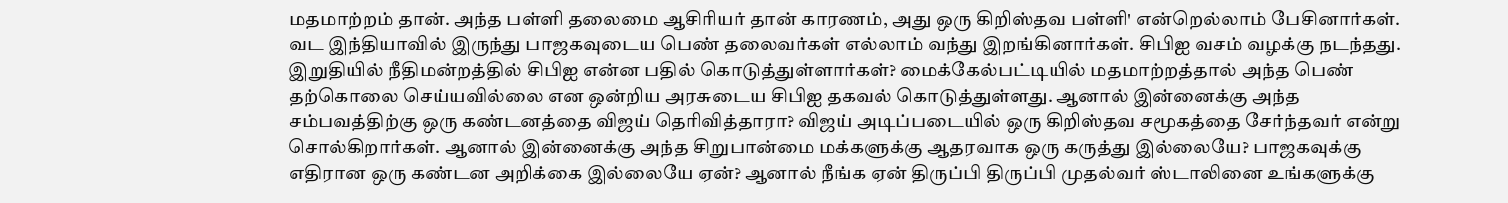மதமாற்றம் தான். அந்த பள்ளி தலைமை ஆசிரியர் தான் காரணம், அது ஒரு கிறிஸ்தவ பள்ளி' என்றெல்லாம் பேசினார்கள். வட இந்தியாவில் இருந்து பாஜகவுடைய பெண் தலைவர்கள் எல்லாம் வந்து இறங்கினார்கள். சிபிஐ வசம் வழக்கு நடந்தது. இறுதியில் நீதிமன்றத்தில் சிபிஐ என்ன பதில் கொடுத்துள்ளார்கள்? மைக்கேல்பட்டியில் மதமாற்றத்தால் அந்த பெண் தற்கொலை செய்யவில்லை என ஒன்றிய அரசுடைய சிபிஐ தகவல் கொடுத்துள்ளது. ஆனால் இன்னைக்கு அந்த சம்பவத்திற்கு ஒரு கண்டனத்தை விஜய் தெரிவித்தாரா? விஜய் அடிப்படையில் ஒரு கிறிஸ்தவ சமூகத்தை சேர்ந்தவர் என்று சொல்கிறார்கள். ஆனால் இன்னைக்கு அந்த சிறுபான்மை மக்களுக்கு ஆதரவாக ஒரு கருத்து இல்லையே? பாஜகவுக்கு எதிரான ஒரு கண்டன அறிக்கை இல்லையே ஏன்? ஆனால் நீங்க ஏன் திருப்பி திருப்பி முதல்வர் ஸ்டாலினை உங்களுக்கு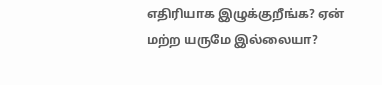எதிரியாக இழுக்குறீங்க? ஏன் மற்ற யருமே இல்லையா?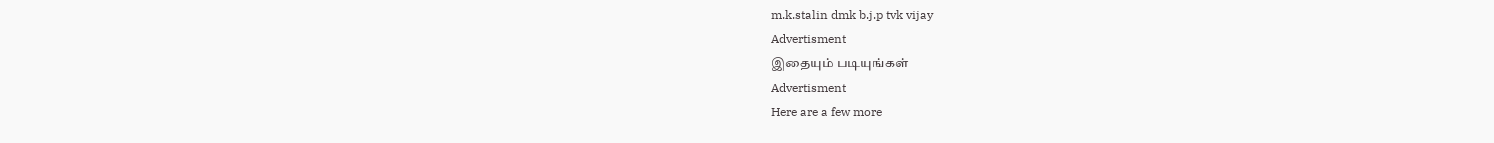m.k.stalin dmk b.j.p tvk vijay
Advertisment
இதையும் படியுங்கள்
Advertisment
Here are a few more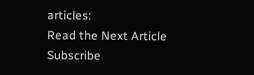articles:
Read the Next Article
Subscribe